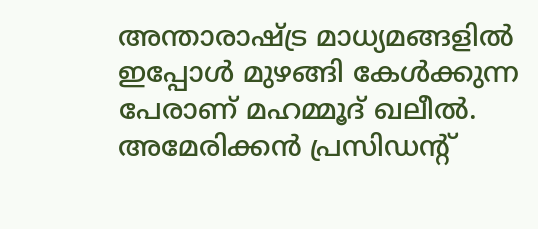അന്താരാഷ്ട്ര മാധ്യമങ്ങളിൽ ഇപ്പോൾ മുഴങ്ങി കേൾക്കുന്ന പേരാണ് മഹമ്മൂദ് ഖലീൽ. അമേരിക്കൻ പ്രസിഡന്റ്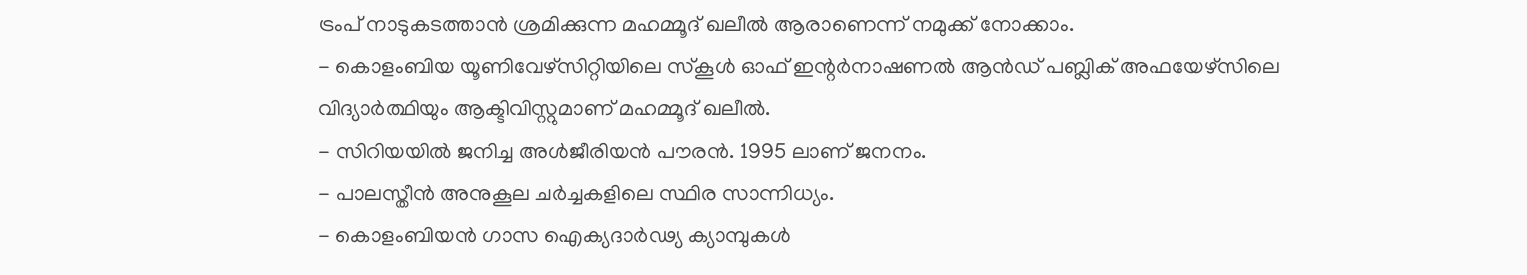ട്രംപ് നാടുകടത്താൻ ശ്രമിക്കുന്ന മഹമ്മൂദ് ഖലീൽ ആരാണെന്ന് നമുക്ക് നോക്കാം.
- കൊളംബിയ യൂണിവേഴ്സിറ്റിയിലെ സ്കൂൾ ഓഫ് ഇന്റർനാഷണൽ ആൻഡ് പബ്ലിക് അഫയേഴ്സിലെ വിദ്യാർത്ഥിയും ആക്ടിവിസ്റ്റുമാണ് മഹമ്മൂദ് ഖലീൽ.
- സിറിയയിൽ ജനിച്ച അൾജീരിയൻ പൗരൻ. 1995 ലാണ് ജനനം.
- പാലസ്തീൻ അനുകൂല ചർച്ചകളിലെ സ്ഥിര സാന്നിധ്യം.
- കൊളംബിയൻ ഗാസ ഐക്യദാർഢ്യ ക്യാമ്പുകൾ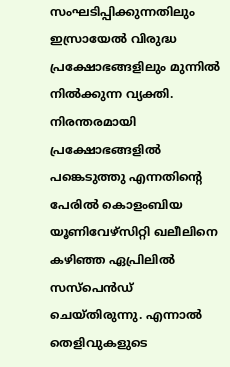സംഘടിപ്പിക്കുന്നതിലും ഇസ്രായേൽ വിരുദ്ധ പ്രക്ഷോഭങ്ങളിലും മുന്നിൽ നിൽക്കുന്ന വ്യക്തി.
നിരന്തരമായി പ്രക്ഷോഭങ്ങളിൽ പങ്കെടുത്തു എന്നതിന്റെ പേരിൽ കൊളംബിയ യൂണിവേഴ്സിറ്റി ഖലീലിനെ കഴിഞ്ഞ ഏപ്രിലിൽ സസ്പെൻഡ് ചെയ്തിരുന്നു. എന്നാൽ തെളിവുകളുടെ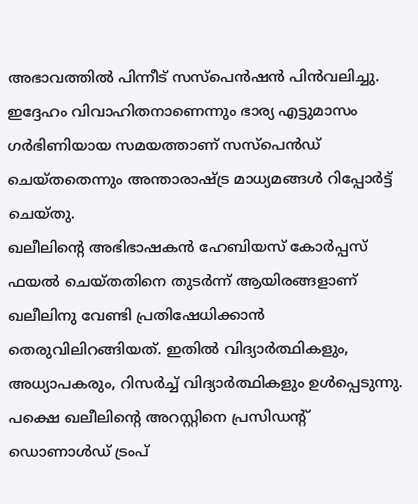അഭാവത്തിൽ പിന്നീട് സസ്പെൻഷൻ പിൻവലിച്ചു. ഇദ്ദേഹം വിവാഹിതനാണെന്നും ഭാര്യ എട്ടുമാസം ഗർഭിണിയായ സമയത്താണ് സസ്പെൻഡ് ചെയ്തതെന്നും അന്താരാഷ്ട്ര മാധ്യമങ്ങൾ റിപ്പോർട്ട് ചെയ്തു.
ഖലീലിന്റെ അഭിഭാഷകൻ ഹേബിയസ് കോർപ്പസ് ഫയൽ ചെയ്തതിനെ തുടർന്ന് ആയിരങ്ങളാണ് ഖലീലിനു വേണ്ടി പ്രതിഷേധിക്കാൻ തെരുവിലിറങ്ങിയത്. ഇതിൽ വിദ്യാർത്ഥികളും, അധ്യാപകരും, റിസർച്ച് വിദ്യാർത്ഥികളും ഉൾപ്പെടുന്നു. പക്ഷെ ഖലീലിന്റെ അറസ്റ്റിനെ പ്രസിഡന്റ് ഡൊണാൾഡ് ട്രംപ്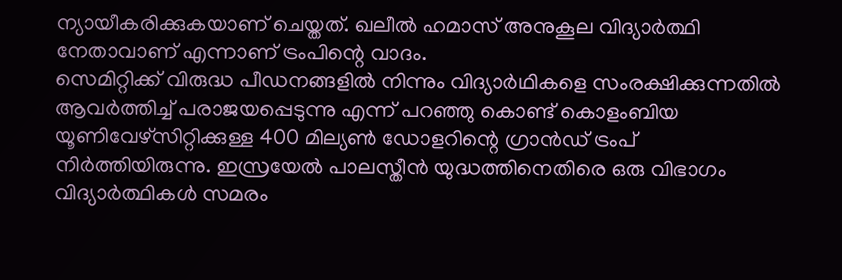ന്യായീകരിക്കുകയാണ് ചെയ്തത്. ഖലീൽ ഹമാസ് അനുകൂല വിദ്യാർത്ഥി നേതാവാണ് എന്നാണ് ട്രംപിന്റെ വാദം.
സെമിറ്റിക്ക് വിരുദ്ധ പീഡനങ്ങളിൽ നിന്നും വിദ്യാർഥികളെ സംരക്ഷിക്കുന്നതിൽ ആവർത്തിച്ച് പരാജയപ്പെടുന്നു എന്ന് പറഞ്ഞു കൊണ്ട് കൊളംബിയ യൂണിവേഴ്സിറ്റിക്കുള്ള 400 മില്യൺ ഡോളറിന്റെ ഗ്രാൻഡ് ട്രംപ് നിർത്തിയിരുന്നു. ഇസ്രയേൽ പാലസ്തീൻ യുദ്ധത്തിനെതിരെ ഒരു വിഭാഗം വിദ്യാർത്ഥികൾ സമരം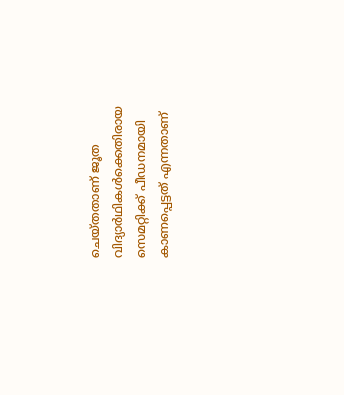ചെയ്തതാണ് ജൂത വിദ്യാർഥികൾക്കെതിരായ സെമറ്റിക്ക് പീഡനമായി കാണപ്പെട്ടത് എന്നതാണ്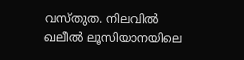വസ്തുത. നിലവിൽ ഖലീൽ ലൂസിയാനയിലെ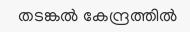തടങ്കൽ കേന്ദ്രത്തിൽ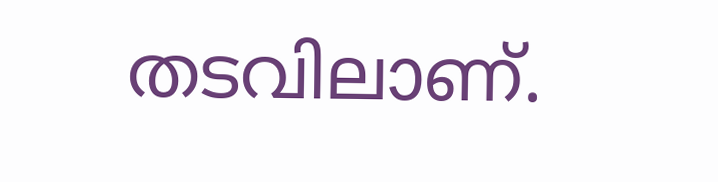തടവിലാണ്.